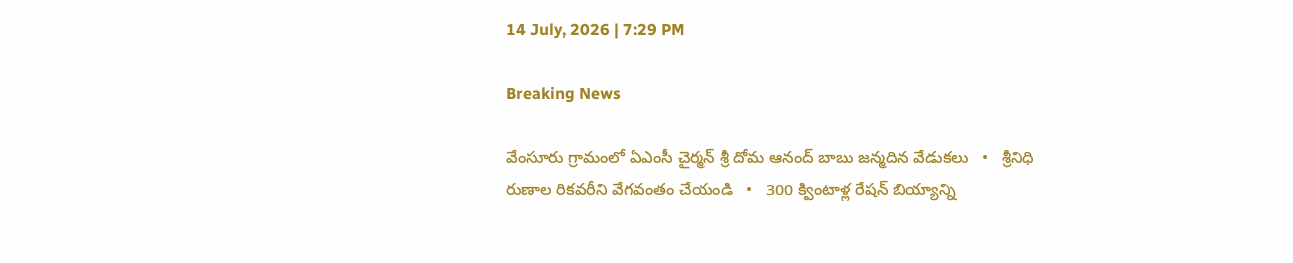14 July, 2026 | 7:29 PM

Breaking News

వేంసూరు గ్రామంలో ఏఎంసీ చైర్మన్ శ్రీ దోమ ఆనంద్ బాబు జన్మదిన వేడుకలు   •   శ్రీనిధి రుణాల రికవరీని వేగవంతం చేయండి   •   300 క్వింటాళ్ల రేషన్ బియ్యాన్ని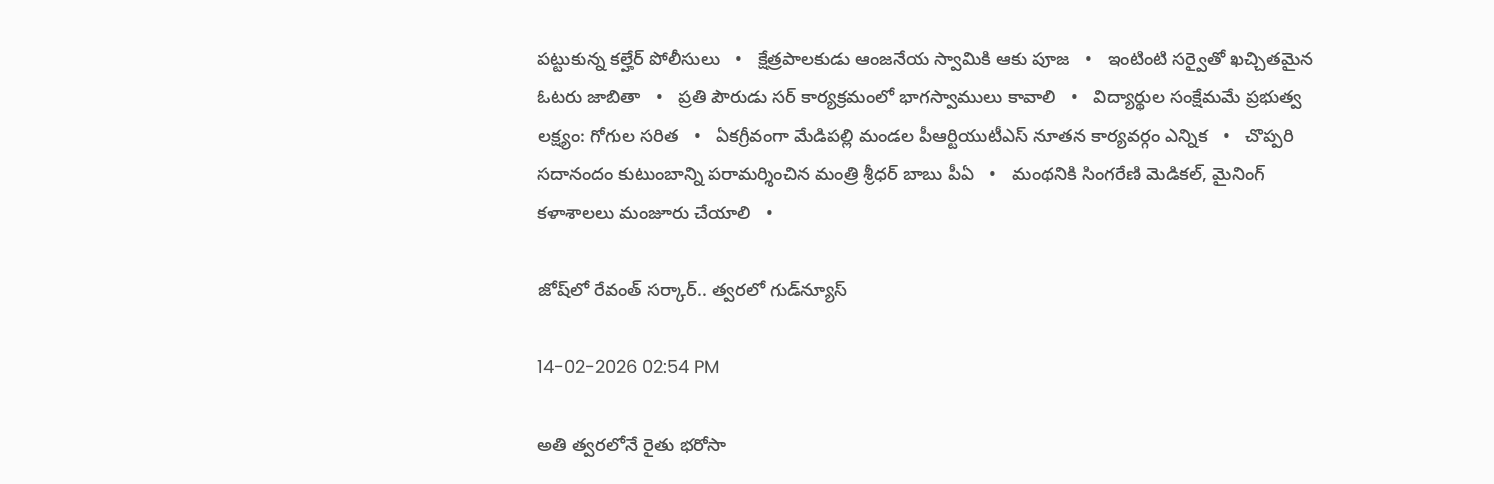పట్టుకున్న కల్హేర్ పోలీసులు   •   క్షేత్రపాలకుడు ఆంజనేయ స్వామికి ఆకు పూజ   •   ఇంటింటి సర్వైతో ఖచ్చితమైన ఓటరు జాబితా   •   ప్రతి పౌరుడు సర్ కార్యక్రమంలో భాగస్వాములు కావాలి   •   విద్యార్థుల సంక్షేమమే ప్రభుత్వ లక్ష్యం: గోగుల సరిత   •   ఏకగ్రీవంగా మేడిపల్లి మండల పీఆర్టియుటీఎస్ నూతన కార్యవర్గం ఎన్నిక   •   చొప్పరి సదానందం కుటుంబాన్ని పరామర్శించిన మంత్రి శ్రీధర్ బాబు పీఏ   •   మంథనికి సింగరేణి మెడికల్, మైనింగ్ కళాశాలలు మంజూరు చేయాలి   •

జోష్‌లో రేవంత్ సర్కార్.. త్వరలో గుడ్‌న్యూస్

14-02-2026 02:54 PM

అతి త్వరలోనే రైతు భరోసా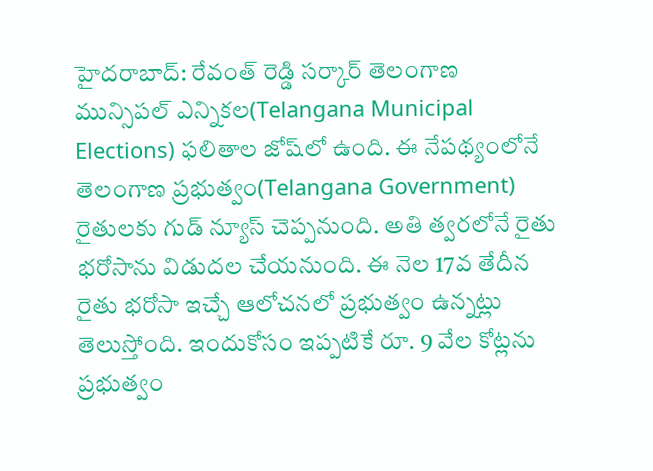హైదరాబాద్: రేవంత్ రెడ్డి సర్కార్ తెలంగాణ మున్సిపల్ ఎన్నికల(Telangana Municipal Elections) ఫలితాల జోష్‌లో ఉంది. ఈ నేపథ్యంలోనే తెలంగాణ ప్రభుత్వం(Telangana Government) రైతులకు గుడ్ న్యూస్ చెప్పనుంది. అతి త్వరలోనే రైతు భరోసాను విడుదల చేయనుంది. ఈ నెల 17వ తేదీన రైతు భరోసా ఇచ్చే ఆలోచనలో ప్రభుత్వం ఉన్నట్లు తెలుస్తోంది. ఇందుకోసం ఇప్పటికే రూ. 9 వేల కోట్లను ప్రభుత్వం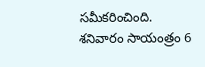సమీకరించింది. శనివారం సాయంత్రం 6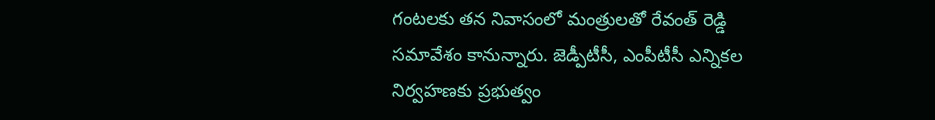గంటలకు తన నివాసంలో మంత్రులతో రేవంత్ రెడ్డి సమావేశం కానున్నారు. జెడ్పీటీసీ, ఎంపీటీసీ ఎన్నికల నిర్వహణకు ప్రభుత్వం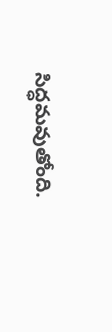సిద్ధమవుతోంది.